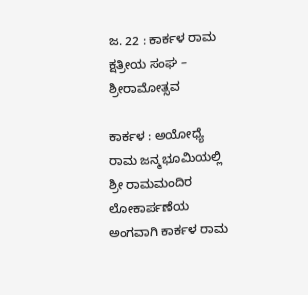ಜ. 22 : ಕಾರ್ಕಳ ರಾಮ ಕ್ಷತ್ರೀಯ ಸಂಘ – ಶ್ರೀರಾಮೋತ್ಸವ

ಕಾರ್ಕಳ : ಅಯೋಧ್ಯೆ ರಾಮ ಜನ್ಮಭೂಮಿಯಲ್ಲಿ ಶ್ರೀ ರಾಮಮಂದಿರ ಲೋಕಾರ್ಪಣೆಯ ಅಂಗವಾಗಿ ಕಾರ್ಕಳ ರಾಮ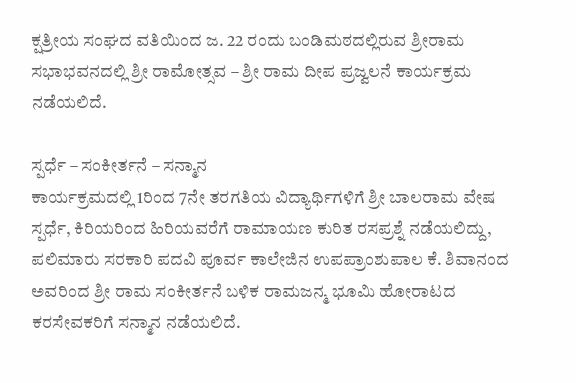ಕ್ಷತ್ರೀಯ ಸಂಘದ ವತಿಯಿಂದ ಜ. 22 ರಂದು ಬಂಡಿಮಠದಲ್ಲಿರುವ ಶ್ರೀರಾಮ ಸಭಾಭವನದಲ್ಲಿ ಶ್ರೀ ರಾಮೋತ್ಸವ – ಶ್ರೀ ರಾಮ ದೀಪ ಪ್ರಜ್ವಲನೆ ಕಾರ್ಯಕ್ರಮ ನಡೆಯಲಿದೆ.

ಸ್ಪರ್ಧೆ – ಸಂಕೀರ್ತನೆ – ಸನ್ಮಾನ
ಕಾರ್ಯಕ್ರಮದಲ್ಲಿ 1ರಿಂದ 7ನೇ ತರಗತಿಯ ವಿದ್ಯಾರ್ಥಿಗಳಿಗೆ ಶ್ರೀ ಬಾಲರಾಮ ವೇಷ ಸ್ಪರ್ಧೆ, ಕಿರಿಯರಿಂದ ಹಿರಿಯವರೆಗೆ ರಾಮಾಯಣ ಕುರಿತ ರಸಪ್ರಶ್ನೆ ನಡೆಯಲಿದ್ದು, ಪಲಿಮಾರು ಸರಕಾರಿ ಪದವಿ ಪೂರ್ವ ಕಾಲೇಜಿನ ಉಪಪ್ರಾಂಶುಪಾಲ ಕೆ. ಶಿವಾನಂದ ಅವರಿಂದ ಶ್ರೀ ರಾಮ ಸಂಕೀರ್ತನೆ ಬಳಿಕ ರಾಮಜನ್ಮ ಭೂಮಿ ಹೋರಾಟದ ಕರಸೇವಕರಿಗೆ ಸನ್ಮಾನ ನಡೆಯಲಿದೆ.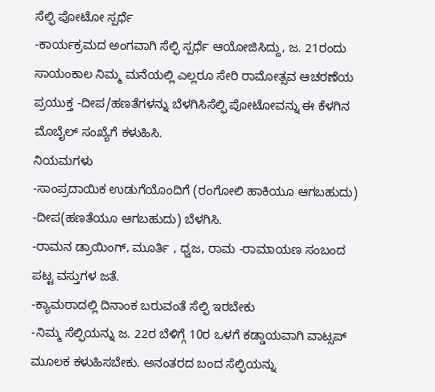ಸೆಲ್ಫಿ ಪೋಟೋ ಸ್ಪರ್ಧೆ
-ಕಾರ್ಯಕ್ರಮದ ಅಂಗವಾಗಿ ಸೆಲ್ಫಿ ಸ್ಪರ್ಧೆ ಆಯೋಜಿಸಿದ್ದು, ಜ. 21ರಂದು ಸಾಯಂಕಾಲ ನಿಮ್ಮ ಮನೆಯಲ್ಲಿ ಎಲ್ಲರೂ ಸೇರಿ ರಾಮೋತ್ಸವ ಆಚರಣೆಯ ಪ್ರಯುಕ್ತ -ದೀಪ/ಹಣತೆಗಳನ್ನು ಬೆಳಗಿಸಿಸೆಲ್ಫಿ ಪೋಟೋವನ್ನು ಈ ಕೆಳಗಿನ ಮೊಬೈಲ್ ಸಂಖ್ಯೆಗೆ ಕಳುಹಿಸಿ.
ನಿಯಮಗಳು
-ಸಾಂಪ್ರದಾಯಿಕ ಉಡುಗೆಯೊಂದಿಗೆ (ರಂಗೋಲಿ ಹಾಕಿಯೂ ಆಗಬಹುದು)
-ದೀಪ(ಹಣತೆಯೂ ಆಗಬಹುದು) ಬೆಳಗಿಸಿ.
-ರಾಮನ ಡ್ರಾಯಿಂಗ್, ಮೂರ್ತಿ , ಧ್ವಜ, ರಾಮ -ರಾಮಾಯಣ ಸಂಬಂದ ಪಟ್ಟ ವಸ್ತುಗಳ ಜತೆ.
-ಕ್ಯಾಮರಾದಲ್ಲಿ ದಿನಾಂಕ ಬರುವಂತೆ ಸೆಲ್ಫಿ ಇರಬೇಕು
-ನಿಮ್ಮ ಸೆಲ್ಫಿಯನ್ನು ಜ. 22ರ ಬೆಳಿಗ್ಗೆ 10ರ ಒಳಗೆ ಕಡ್ಡಾಯವಾಗಿ ವಾಟ್ಸಪ್ ಮೂಲಕ ಕಳುಹಿಸಬೇಕು. ಅನಂತರದ ಬಂದ ಸೆಲ್ಫಿಯನ್ನು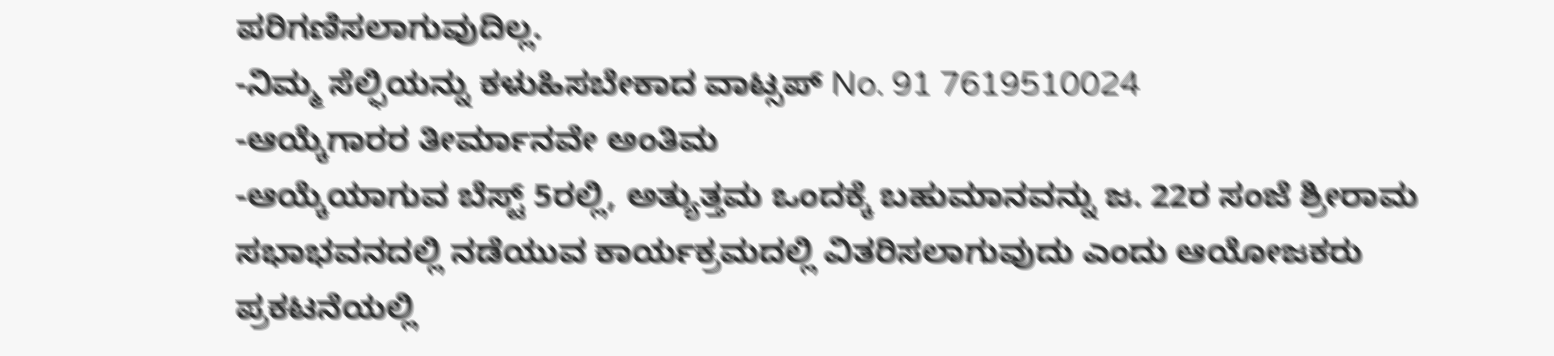ಪರಿಗಣಿಸಲಾಗುವುದಿಲ್ಲ.
-ನಿಮ್ಮ ಸೆಲ್ಫಿಯನ್ನು ಕಳುಹಿಸಬೇಕಾದ ವಾಟ್ಸಪ್ No. 91 7619510024
-ಆಯ್ಕೆಗಾರರ ತೀರ್ಮಾನವೇ ಅಂತಿಮ
-ಆಯ್ಕೆಯಾಗುವ ಬೆಸ್ಟ್ 5ರಲ್ಲಿ, ಅತ್ಯುತ್ತಮ ಒಂದಕ್ಕೆ ಬಹುಮಾನವನ್ನು ಜ. 22ರ ಸಂಜೆ ಶ್ರೀರಾಮ ಸಭಾಭವನದಲ್ಲಿ ನಡೆಯುವ ಕಾರ್ಯಕ್ರಮದಲ್ಲಿ ವಿತರಿಸಲಾಗುವುದು ಎಂದು ಆಯೋಜಕರು ಪ್ರಕಟನೆಯಲ್ಲಿ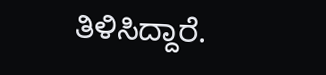ತಿಳಿಸಿದ್ದಾರೆ.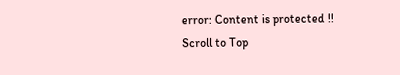error: Content is protected !!
Scroll to Top